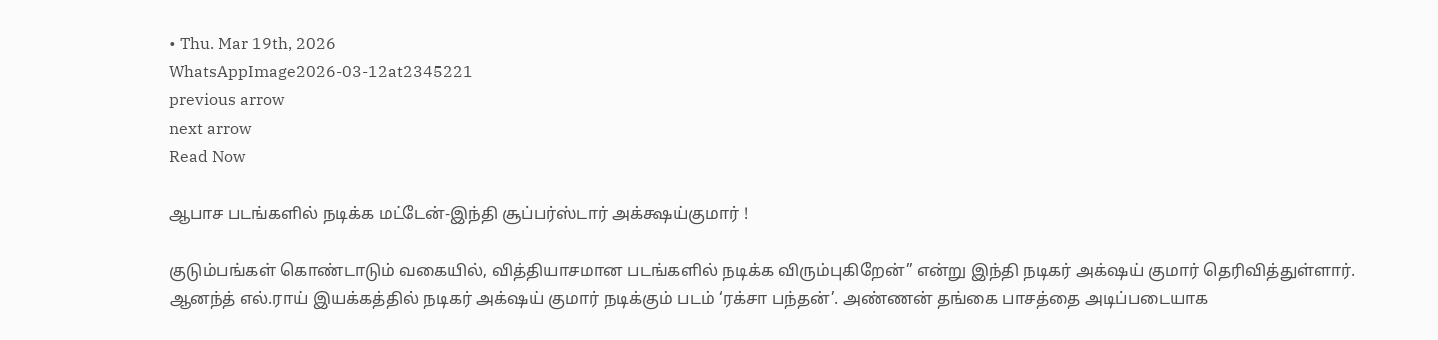• Thu. Mar 19th, 2026
WhatsAppImage2026-03-12at2345221
previous arrow
next arrow
Read Now

ஆபாச படங்களில் நடிக்க மட்டேன்-இந்தி சூப்பர்ஸ்டார் அக்க்ஷய்குமார் !

குடும்பங்கள் கொண்டாடும் வகையில், வித்தியாசமான படங்களில் நடிக்க விரும்புகிறேன்” என்று இந்தி நடிகர் அக்‌ஷய் குமார் தெரிவித்துள்ளார்.
ஆனந்த் எல்.ராய் இயக்கத்தில் நடிகர் அக்‌ஷய் குமார் நடிக்கும் படம் ‘ரக்சா பந்தன்’. அண்ணன் தங்கை பாசத்தை அடிப்படையாக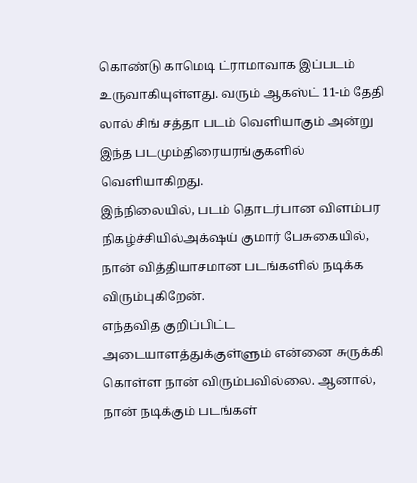கொண்டு காமெடி ட்ராமாவாக இப்படம் உருவாகியுள்ளது. வரும் ஆகஸ்ட் 11-ம் தேதி லால் சிங் சத்தா படம் வெளியாகும் அன்று இந்த படமும்திரையரங்குகளில் வெளியாகிறது.
இந்நிலையில், படம் தொடர்பான விளம்பர நிகழ்ச்சியில்அக்‌ஷய் குமார் பேசுகையில், நான் வித்தியாசமான படங்களில் நடிக்க விரும்புகிறேன்.
எந்தவித குறிப்பிட்ட அடையாளத்துக்குள்ளும் என்னை சுருக்கி கொள்ள நான் விரும்பவில்லை. ஆனால், நான் நடிக்கும் படங்கள்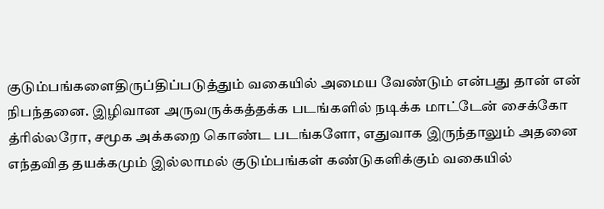குடும்பங்களைதிருப்திப்படுத்தும் வகையில் அமைய வேண்டும் என்பது தான் என் நிபந்தனை. இழிவான அருவருக்கத்தக்க படங்களில் நடிக்க மாட்டேன் சைக்கோ த்ரில்லரோ, சமூக அக்கறை கொண்ட படங்களோ, எதுவாக இருந்தாலும் அதனை எந்தவித தயக்கமும் இல்லாமல் குடும்பங்கள் கண்டுகளிக்கும் வகையில்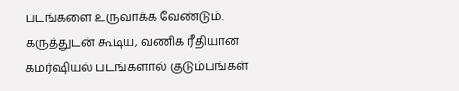படங்களை உருவாக்க வேண்டும். கருத்துடன் கூடிய, வணிக ரீதியான கமர்ஷியல் படங்களால் குடும்பங்கள்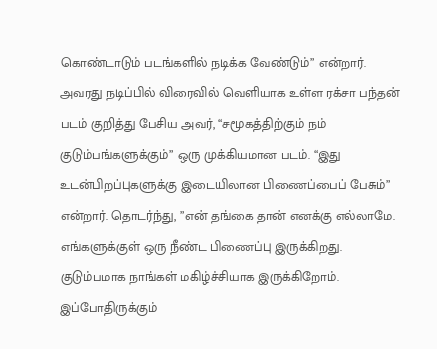கொண்டாடும் படங்களில் நடிக்க வேண்டும்” என்றார்.
அவரது நடிப்பில் விரைவில் வெளியாக உள்ள ரக்சா பந்தன் படம் குறித்து பேசிய அவர், “சமூகத்திற்கும் நம் குடும்பங்களுக்கும்” ஒரு முக்கியமான படம். “இது உடன்பிறப்புகளுக்கு இடையிலான பிணைப்பைப் பேசும்” என்றார். தொடர்ந்து, ”என் தங்கை தான் எனக்கு எல்லாமே. எங்களுக்குள் ஒரு நீண்ட பிணைப்பு இருக்கிறது. குடும்பமாக நாங்கள் மகிழ்ச்சியாக இருக்கிறோம். இப்போதிருக்கும்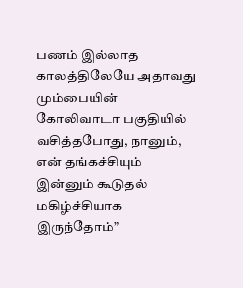பணம் இல்லாத காலத்திலேயே அதாவது மும்பையின் கோலிவாடா பகுதியில் வசித்தபோது, நானும், என் தங்கச்சியும் இன்னும் கூடுதல் மகிழ்ச்சியாக இருந்தோம்”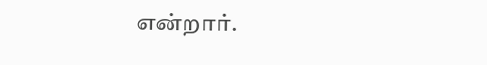என்றார்.